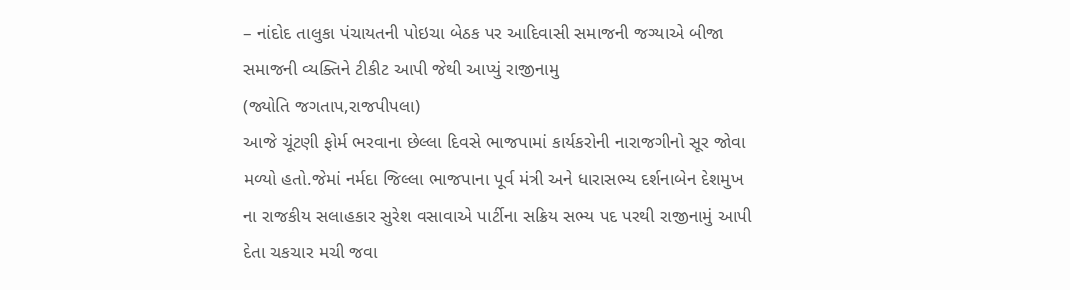– નાંદોદ તાલુકા પંચાયતની પોઇચા બેઠક પર આદિવાસી સમાજની જગ્યાએ બીજા સમાજની વ્યક્તિને ટીકીટ આપી જેથી આપ્યું રાજીનામુ
(જ્યોતિ જગતાપ,રાજપીપલા)
આજે ચૂંટણી ફોર્મ ભરવાના છેલ્લા દિવસે ભાજપામાં કાર્યકરોની નારાજગીનો સૂર જોવા મળ્યો હતો.જેમાં નર્મદા જિલ્લા ભાજપાના પૂર્વ મંત્રી અને ધારાસભ્ય દર્શનાબેન દેશમુખ ના રાજકીય સલાહકાર સુરેશ વસાવાએ પાર્ટીના સક્રિય સભ્ય પદ પરથી રાજીનામું આપી દેતા ચકચાર મચી જવા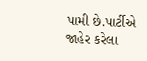પામી છે.પાર્ટીએ જાહેર કરેલા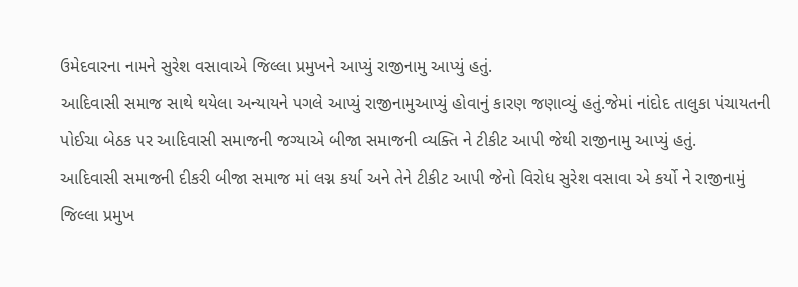ઉમેદવારના નામને સુરેશ વસાવાએ જિલ્લા પ્રમુખને આપ્યું રાજીનામુ આપ્યું હતું.
આદિવાસી સમાજ સાથે થયેલા અન્યાયને પગલે આપ્યું રાજીનામુઆપ્યું હોવાનું કારણ જણાવ્યું હતું.જેમાં નાંદોદ તાલુકા પંચાયતની પોઈચા બેઠક પર આદિવાસી સમાજની જગ્યાએ બીજા સમાજની વ્યક્તિ ને ટીકીટ આપી જેથી રાજીનામુ આપ્યું હતું.
આદિવાસી સમાજની દીકરી બીજા સમાજ માં લગ્ન કર્યા અને તેને ટીકીટ આપી જેનો વિરોધ સુરેશ વસાવા એ કર્યો ને રાજીનામું જિલ્લા પ્રમુખ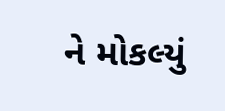ને મોકલ્યું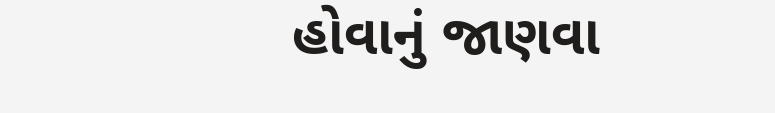હોવાનું જાણવા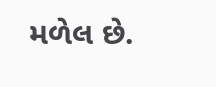મળેલ છે.